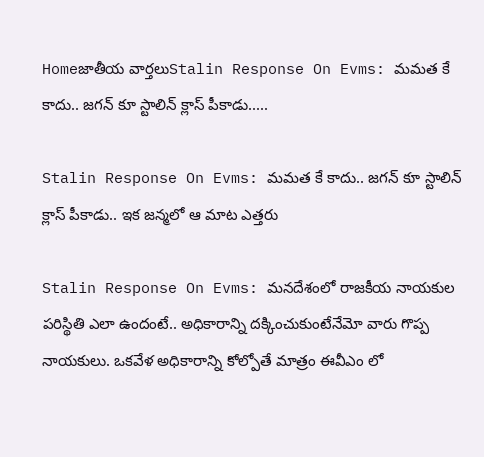Homeజాతీయ వార్తలుStalin Response On Evms: మమత కే కాదు.. జగన్ కూ స్టాలిన్ క్లాస్ పీకాడు.....

Stalin Response On Evms: మమత కే కాదు.. జగన్ కూ స్టాలిన్ క్లాస్ పీకాడు.. ఇక జన్మలో ఆ మాట ఎత్తరు

Stalin Response On Evms: మనదేశంలో రాజకీయ నాయకుల పరిస్థితి ఎలా ఉందంటే.. అధికారాన్ని దక్కించుకుంటేనేమో వారు గొప్ప నాయకులు. ఒకవేళ అధికారాన్ని కోల్పోతే మాత్రం ఈవీఎం లో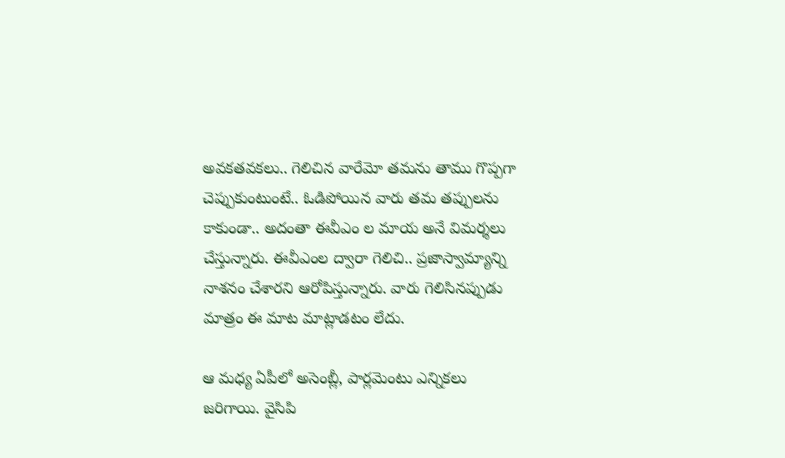అవకతవకలు.. గెలిచిన వారేమో తమను తాము గొప్పగా చెప్పుకుంటుంటే.. ఓడిపోయిన వారు తమ తప్పులను కాకుండా.. అదంతా ఈవీఎం ల మాయ అనే విమర్శలు చేస్తున్నారు. ఈవీఎంల ద్వారా గెలిచి.. ప్రజాస్వామ్యాన్ని నాశనం చేశారని ఆరోపిస్తున్నారు. వారు గెలిసినప్పుడు మాత్రం ఈ మాట మాట్లాడటం లేదు.

ఆ మధ్య ఏపీలో అసెంబ్లీ, పార్లమెంటు ఎన్నికలు జరిగాయి. వైసిపి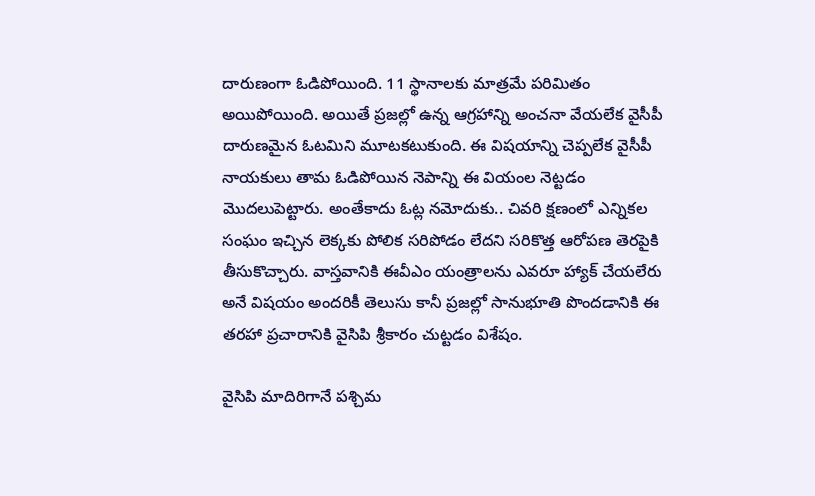దారుణంగా ఓడిపోయింది. 11 స్థానాలకు మాత్రమే పరిమితం అయిపోయింది. అయితే ప్రజల్లో ఉన్న ఆగ్రహాన్ని అంచనా వేయలేక వైసీపీ దారుణమైన ఓటమిని మూటకటుకుంది. ఈ విషయాన్ని చెప్పలేక వైసీపీ నాయకులు తామ ఓడిపోయిన నెపాన్ని ఈ వియంల నెట్టడం మొదలుపెట్టారు. అంతేకాదు ఓట్ల నమోదుకు.. చివరి క్షణంలో ఎన్నికల సంఘం ఇచ్చిన లెక్కకు పోలిక సరిపోడం లేదని సరికొత్త ఆరోపణ తెరపైకి తీసుకొచ్చారు. వాస్తవానికి ఈవీఎం యంత్రాలను ఎవరూ హ్యాక్ చేయలేరు అనే విషయం అందరికీ తెలుసు కానీ ప్రజల్లో సానుభూతి పొందడానికి ఈ తరహా ప్రచారానికి వైసిపి శ్రీకారం చుట్టడం విశేషం.

వైసిపి మాదిరిగానే పశ్చిమ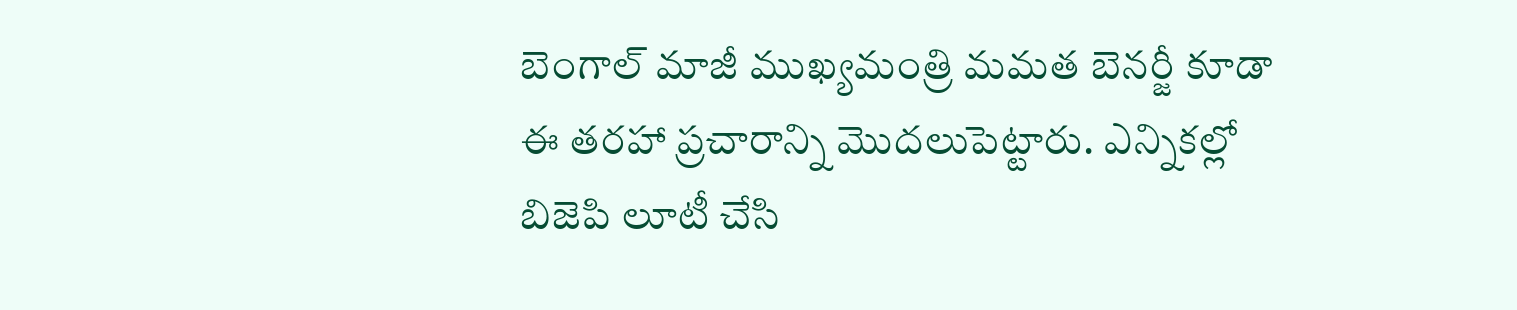బెంగాల్ మాజీ ముఖ్యమంత్రి మమత బెనర్జీ కూడా ఈ తరహా ప్రచారాన్ని మొదలుపెట్టారు. ఎన్నికల్లో బిజెపి లూటీ చేసి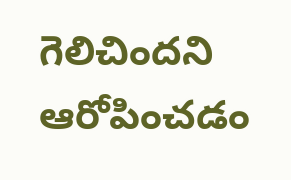గెలిచిందని ఆరోపించడం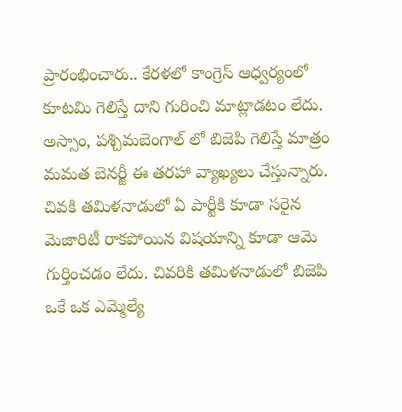ప్రారంభించారు.. కేరళలో కాంగ్రెస్ ఆధ్వర్యంలో కూటమి గెలిస్తే దాని గురించి మాట్లాడటం లేదు. అస్సాం, పశ్చిమబెంగాల్ లో బిజెపి గెలిస్తే మాత్రం మమత బెనర్జీ ఈ తరహా వ్యాఖ్యలు చేస్తున్నారు. చివకి తమిళనాడులో ఏ పార్టీకి కూడా సరైన మెజారిటీ రాకపోయిన విషయాన్ని కూడా ఆమె గుర్తించడం లేదు. చివరికి తమిళనాడులో బిజెపి ఒకే ఒక ఎమ్మెల్యే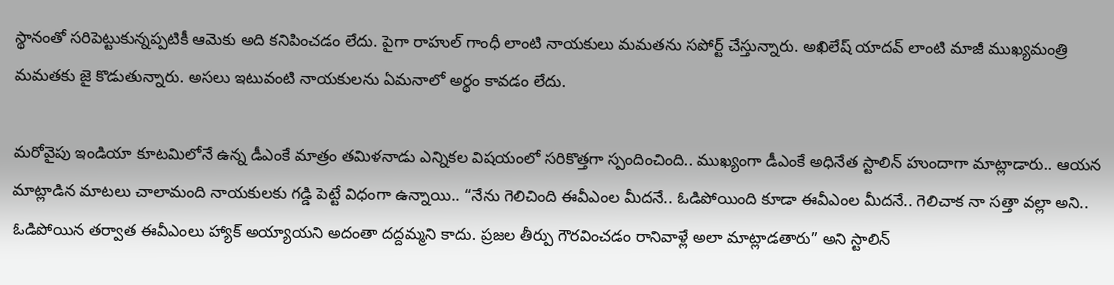స్థానంతో సరిపెట్టుకున్నప్పటికీ ఆమెకు అది కనిపించడం లేదు. పైగా రాహుల్ గాంధీ లాంటి నాయకులు మమతను సపోర్ట్ చేస్తున్నారు. అఖిలేష్ యాదవ్ లాంటి మాజీ ముఖ్యమంత్రి మమతకు జై కొడుతున్నారు. అసలు ఇటువంటి నాయకులను ఏమనాలో అర్థం కావడం లేదు.

మరోవైపు ఇండియా కూటమిలోనే ఉన్న డీఎంకే మాత్రం తమిళనాడు ఎన్నికల విషయంలో సరికొత్తగా స్పందించింది.. ముఖ్యంగా డీఎంకే అధినేత స్టాలిన్ హుందాగా మాట్లాడారు.. ఆయన మాట్లాడిన మాటలు చాలామంది నాయకులకు గడ్డి పెట్టే విధంగా ఉన్నాయి.. “నేను గెలిచింది ఈవీఎంల మీదనే.. ఓడిపోయింది కూడా ఈవీఎంల మీదనే.. గెలిచాక నా సత్తా వల్లా అని.. ఓడిపోయిన తర్వాత ఈవీఎంలు హ్యాక్ అయ్యాయని అదంతా దద్దమ్మని కాదు. ప్రజల తీర్పు గౌరవించడం రానివాళ్లే అలా మాట్లాడతారు” అని స్టాలిన్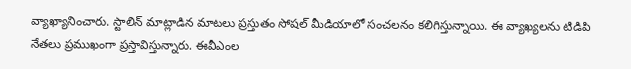వ్యాఖ్యానించారు. స్టాలిన్ మాట్లాడిన మాటలు ప్రస్తుతం సోషల్ మీడియాలో సంచలనం కలిగిస్తున్నాయి. ఈ వ్యాఖ్యలను టిడిపి నేతలు ప్రముఖంగా ప్రస్తావిస్తున్నారు. ఈవీఎంల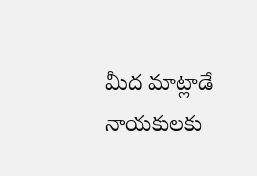మీద మాట్లాడే నాయకులకు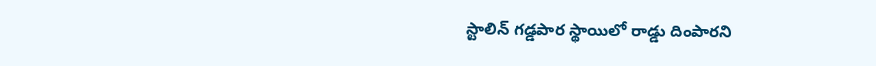స్టాలిన్ గడ్డపార స్థాయిలో రాడ్డు దింపారని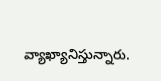వ్యాఖ్యానిస్తున్నారు.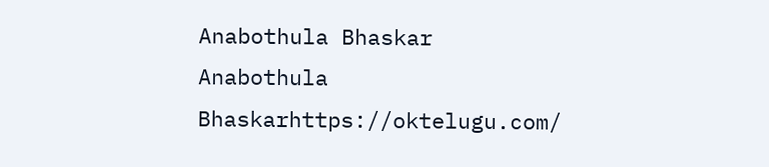Anabothula Bhaskar
Anabothula Bhaskarhttps://oktelugu.com/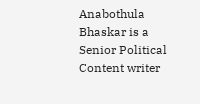Anabothula Bhaskar is a Senior Political Content writer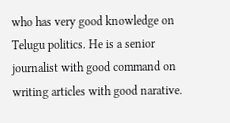who has very good knowledge on Telugu politics. He is a senior journalist with good command on writing articles with good narative.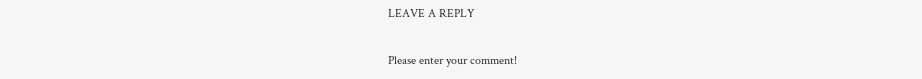LEAVE A REPLY

Please enter your comment!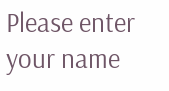Please enter your name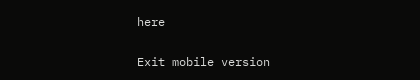here

Exit mobile version